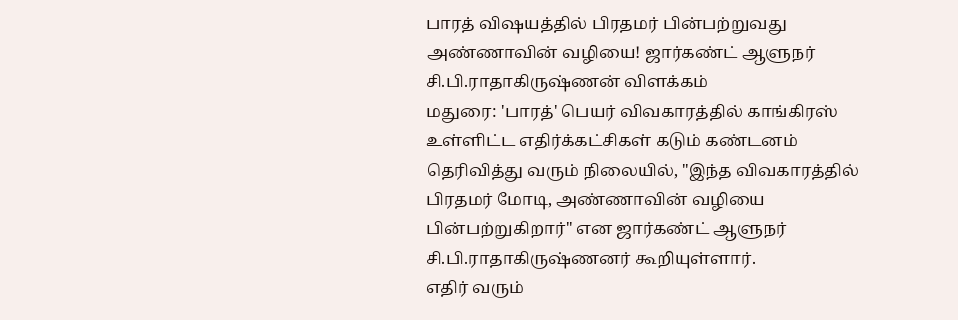பாரத் விஷயத்தில் பிரதமர் பின்பற்றுவது அண்ணாவின் வழியை! ஜார்கண்ட் ஆளுநர் சி.பி.ராதாகிருஷ்ணன் விளக்கம்
மதுரை: 'பாரத்' பெயர் விவகாரத்தில் காங்கிரஸ் உள்ளிட்ட எதிர்க்கட்சிகள் கடும் கண்டனம் தெரிவித்து வரும் நிலையில், "இந்த விவகாரத்தில் பிரதமர் மோடி, அண்ணாவின் வழியை பின்பற்றுகிறார்" என ஜார்கண்ட் ஆளுநர் சி.பி.ராதாகிருஷ்ணனர் கூறியுள்ளார்.
எதிர் வரும்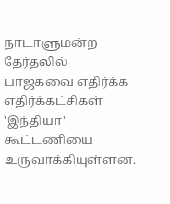நாடாளுமன்ற தேர்தலில் பாஜகவை எதிர்க்க எதிர்க்கட்சிகள் 'இந்தியா' கூட்டணியை உருவாக்கியுள்ளன.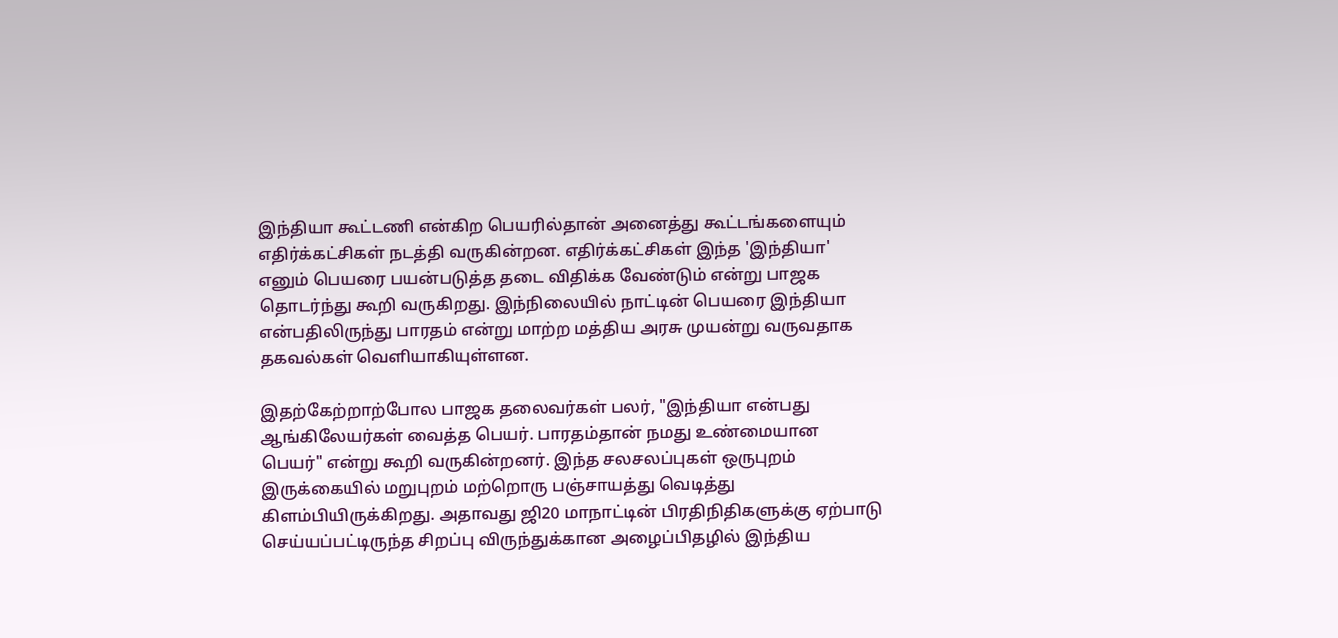இந்தியா கூட்டணி என்கிற பெயரில்தான் அனைத்து கூட்டங்களையும் எதிர்க்கட்சிகள் நடத்தி வருகின்றன. எதிர்க்கட்சிகள் இந்த 'இந்தியா' எனும் பெயரை பயன்படுத்த தடை விதிக்க வேண்டும் என்று பாஜக தொடர்ந்து கூறி வருகிறது. இந்நிலையில் நாட்டின் பெயரை இந்தியா என்பதிலிருந்து பாரதம் என்று மாற்ற மத்திய அரசு முயன்று வருவதாக தகவல்கள் வெளியாகியுள்ளன.

இதற்கேற்றாற்போல பாஜக தலைவர்கள் பலர், "இந்தியா என்பது ஆங்கிலேயர்கள் வைத்த பெயர். பாரதம்தான் நமது உண்மையான பெயர்" என்று கூறி வருகின்றனர். இந்த சலசலப்புகள் ஒருபுறம் இருக்கையில் மறுபுறம் மற்றொரு பஞ்சாயத்து வெடித்து கிளம்பியிருக்கிறது. அதாவது ஜி20 மாநாட்டின் பிரதிநிதிகளுக்கு ஏற்பாடு செய்யப்பட்டிருந்த சிறப்பு விருந்துக்கான அழைப்பிதழில் இந்திய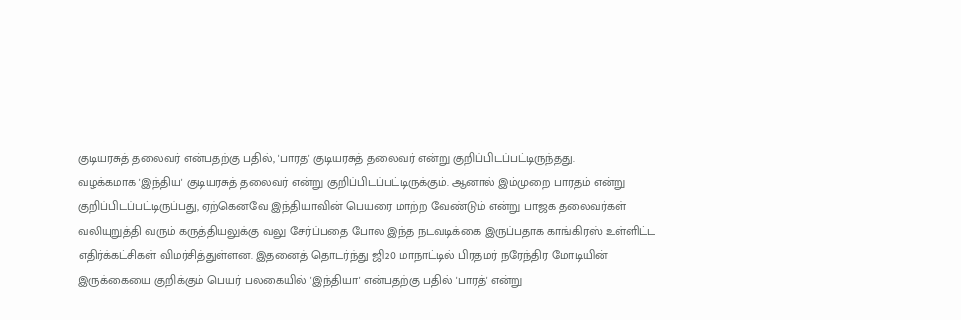குடியரசுத் தலைவர் என்பதற்கு பதில், 'பாரத' குடியரசுத் தலைவர் என்று குறிப்பிடப்பட்டிருந்தது.
வழக்கமாக 'இந்திய' குடியரசுத் தலைவர் என்று குறிப்பிடப்பட்டிருக்கும். ஆனால் இம்முறை பாரதம் என்று குறிப்பிடப்பட்டிருப்பது, ஏற்கெனவே இந்தியாவின் பெயரை மாற்ற வேண்டும் என்று பாஜக தலைவர்கள் வலியுறுத்தி வரும் கருத்தியலுக்கு வலு சேர்ப்பதை போல இந்த நடவடிக்கை இருப்பதாக காங்கிரஸ் உள்ளிட்ட எதிர்க்கட்சிகள் விமர்சித்துள்ளன. இதனைத் தொடர்ந்து ஜி20 மாநாட்டில் பிரதமர் நரேந்திர மோடியின் இருக்கையை குறிக்கும் பெயர் பலகையில் 'இந்தியா' என்பதற்கு பதில் 'பாரத்' என்று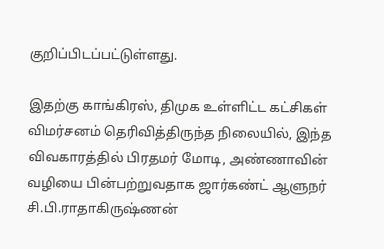குறிப்பிடப்பட்டுள்ளது.

இதற்கு காங்கிரஸ், திமுக உள்ளிட்ட கட்சிகள் விமர்சனம் தெரிவித்திருந்த நிலையில், இந்த விவகாரத்தில் பிரதமர் மோடி, அண்ணாவின் வழியை பின்பற்றுவதாக ஜார்கண்ட் ஆளுநர் சி.பி.ராதாகிருஷ்ணன்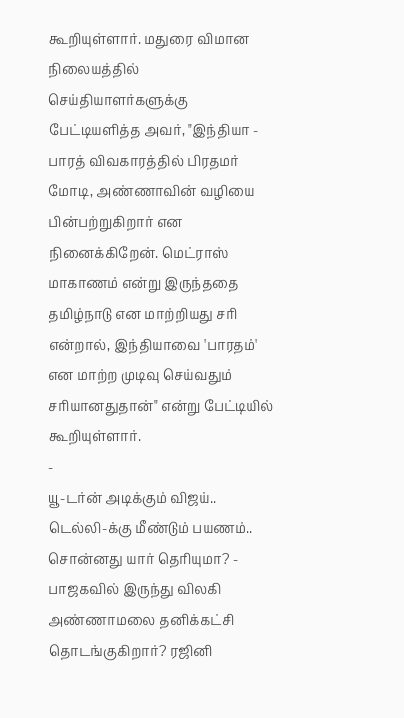கூறியுள்ளார். மதுரை விமான நிலையத்தில் செய்தியாளர்களுக்கு பேட்டியளித்த அவர், "இந்தியா - பாரத் விவகாரத்தில் பிரதமர் மோடி, அண்ணாவின் வழியை பின்பற்றுகிறார் என நினைக்கிறேன். மெட்ராஸ் மாகாணம் என்று இருந்ததை தமிழ்நாடு என மாற்றியது சரி என்றால், இந்தியாவை 'பாரதம்' என மாற்ற முடிவு செய்வதும் சரியானதுதான்" என்று பேட்டியில் கூறியுள்ளார்.
-
யூ-டர்ன் அடிக்கும் விஜய்.. டெல்லி-க்கு மீண்டும் பயணம்.. சொன்னது யார் தெரியுமா? -
பாஜகவில் இருந்து விலகி அண்ணாமலை தனிக்கட்சி தொடங்குகிறார்? ரஜினி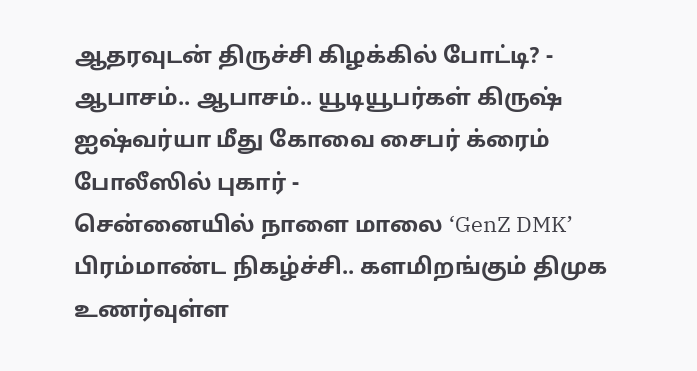ஆதரவுடன் திருச்சி கிழக்கில் போட்டி? -
ஆபாசம்.. ஆபாசம்.. யூடியூபர்கள் கிருஷ் ஐஷ்வர்யா மீது கோவை சைபர் க்ரைம் போலீஸில் புகார் -
சென்னையில் நாளை மாலை ‘GenZ DMK’ பிரம்மாண்ட நிகழ்ச்சி.. களமிறங்கும் திமுக உணர்வுள்ள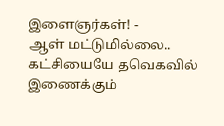இளைஞர்கள்! -
ஆள் மட்டுமில்லை.. கட்சியையே தவெகவில் இணைக்கும்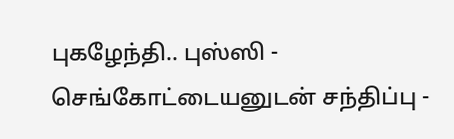புகழேந்தி.. புஸ்ஸி - செங்கோட்டையனுடன் சந்திப்பு -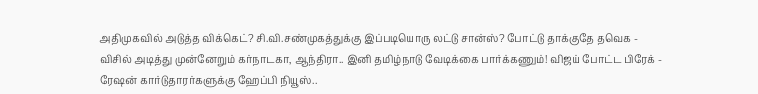அதிமுகவில் அடுத்த விக்கெட்? சி.வி.சண்முகத்துக்கு இப்படியொரு லட்டு சான்ஸ்? போட்டு தாக்குதே தவெக -
விசில் அடித்து முன்னேறும் கர்நாடகா, ஆந்திரா.. இனி தமிழ்நாடு வேடிக்கை பார்க்கணும்! விஜய் போட்ட பிரேக் -
ரேஷன் கார்டுதாரர்களுக்கு ஹேப்பி நியூஸ்..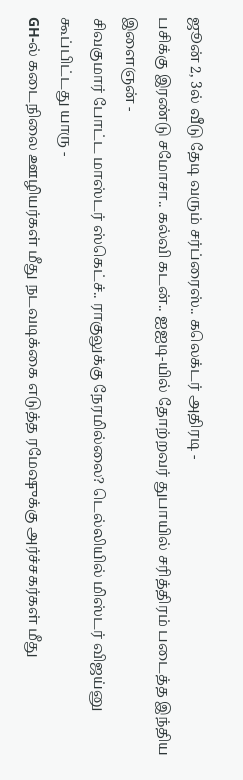ஜூன் 2, 3ல் வீடு தேடி வரும் சர்ப்ரைஸ்.. கலெக்டர் அதிரடி -
பசிக்கு இரண்டு சமோசா.. கல்வி கடன்.. ஐஐடி-யில் தோற்றவர் துபாயில் சரித்திரம் படைத்த இந்திய இளைஞன் -
சிவகுமார் போட்ட மாஸ்டர் ஸ்கெட்ச்.. ராகுலுக்கு நேரமில்லை? டெல்லியில் மிஸ்டர் விஜய்னு கூப்பிட்டது யாரு -
GH-ல் கடைநிலை ஊழியர்கள் மீது நடவடிக்கை எடுத்த ரமேஷுக்கு அர்ச்சகர்கள் மீது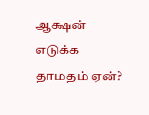ஆக்ஷன் எடுக்க தாமதம் ஏன்?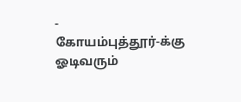-
கோயம்புத்தூர்-க்கு ஓடிவரும்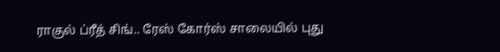ராகுல் ப்ரீத் சிங்.. ரேஸ் கோர்ஸ் சாலையில் புது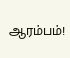ஆரம்பம்!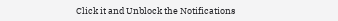Click it and Unblock the Notifications